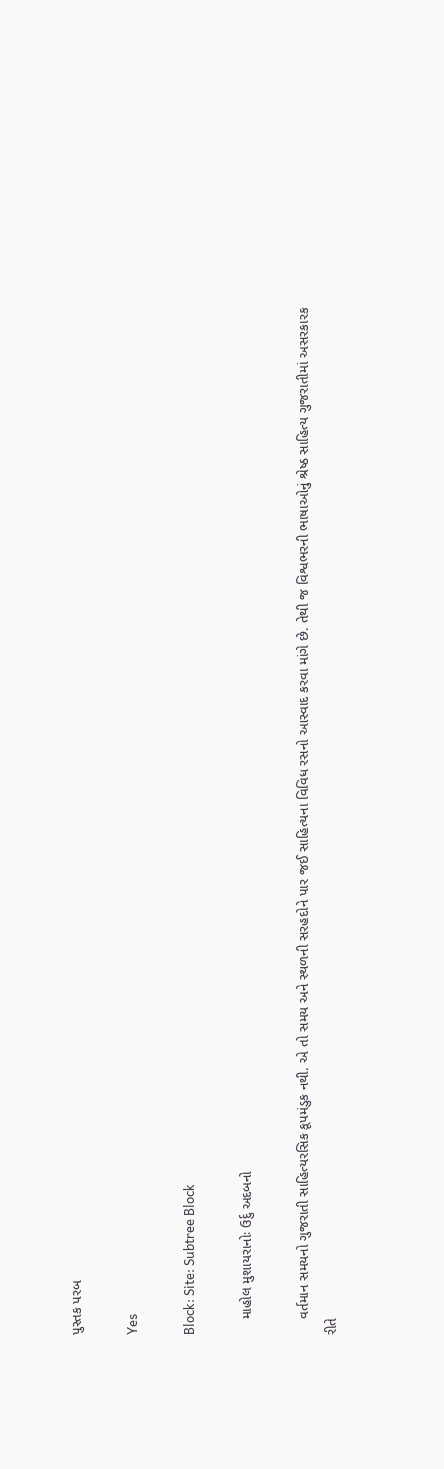પુસ્તક પરબ

Yes

Block: Site: Subtree Block

    માહોલ મુશાયરાનોઃ ઉર્દુ અદબનો

    વર્તમાન સમયનો ગુજરાતી સાહિત્યરસિક કૂપમંડુક નથી. એ તો સમય અને સ્થળની સરહદોને પાર જઈ સાહિત્યના વિવિધ રસનો આસ્વાદ કરવા માંગે છે. તેથી જ વિશ્વભરની ભાષાઓનું શ્રેષ્ઠ સાહિત્ય ગુજરાતીમાં અસરકારક રીતે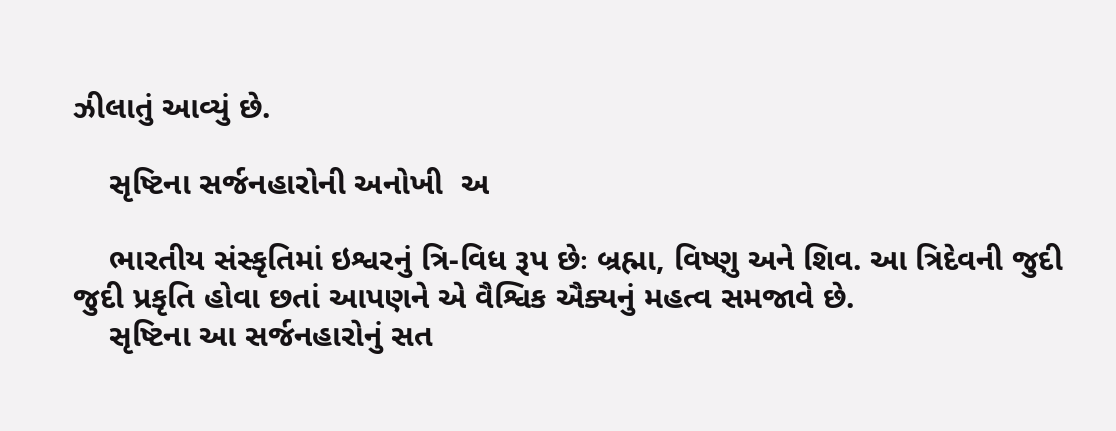ઝીલાતું આવ્યું છે.

    સૃષ્ટિના સર્જનહારોની અનોખી  અ

    ભારતીય સંસ્કૃતિમાં ઇશ્વરનું ત્રિ-વિધ રૂપ છેઃ બ્રહ્મા, વિષ્ણુ અને શિવ. આ ત્રિદેવની જુદી જુદી પ્રકૃતિ હોવા છતાં આપણને એ વૈશ્વિક ઐક્યનું મહત્વ સમજાવે છે.
    સૃષ્ટિના આ સર્જનહારોનું સત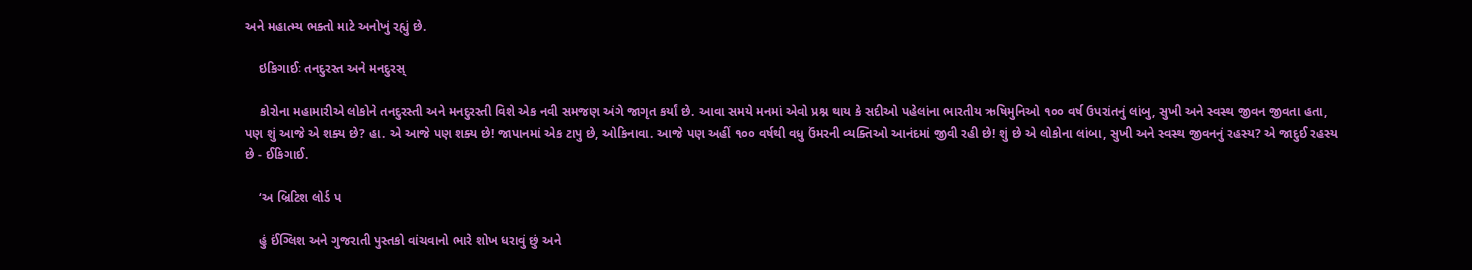અને મહાત્મ્ય ભક્તો માટે અનોખું રહ્યું છે.

    ઇકિગાઈઃ તનદુરસ્ત અને મનદુરસ્

    કોરોના મહામારીએ લોકોને તનદુરસ્તી અને મનદુરસ્તી વિશે એક નવી સમજણ અંગે જાગૃત કર્યાં છે. આવા સમયે મનમાં એવો પ્રશ્ન થાય કે સદીઓ પહેલાંના ભારતીય ઋષિમુનિઓ ૧૦૦ વર્ષ ઉપરાંતનું લાંબુ, સુખી અને સ્વસ્થ જીવન જીવતા હતા, પણ શું આજે એ શક્ય છે? હા. એ આજે પણ શક્ય છે! જાપાનમાં એક ટાપુ છે, ઓકિનાવા. આજે પણ અહીં ૧૦૦ વર્ષથી વધુ ઉંમરની વ્યક્તિઓ આનંદમાં જીવી રહી છે! શું છે એ લોકોના લાંબા, સુખી અને સ્વસ્થ જીવનનું રહસ્ય? એ જાદુઈ રહસ્ય છે - ઈકિગાઈ.

    ‘અ બ્રિટિશ લોર્ડ પ

    હું ઈંગ્લિશ અને ગુજરાતી પુસ્તકો વાંચવાનો ભારે શોખ ધરાવું છું અને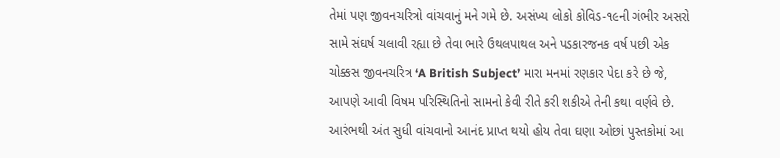તેમાં પણ જીવનચરિત્રો વાંચવાનું મને ગમે છે. અસંખ્ય લોકો કોવિડ-૧૯ની ગંભીર અસરો સામે સંઘર્ષ ચલાવી રહ્યા છે તેવા ભારે ઉથલપાથલ અને પડકારજનક વર્ષ પછી એક ચોક્કસ જીવનચરિત્ર ‘A British Subject’ મારા મનમાં રણકાર પેદા કરે છે જે, આપણે આવી વિષમ પરિસ્થિતિનો સામનો કેવી રીતે કરી શકીએ તેની કથા વર્ણવે છે. આરંભથી અંત સુધી વાંચવાનો આનંદ પ્રાપ્ત થયો હોય તેવા ઘણા ઓછાં પુસ્તકોમાં આ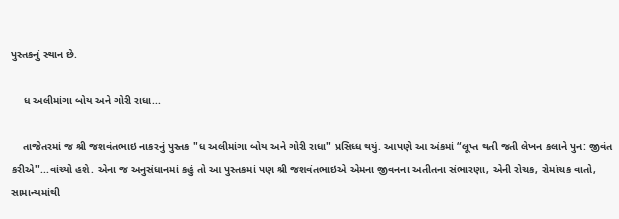પુસ્તકનું સ્થાન છે.

    ધ અલીમાંગા બોય અને ગોરી રાધા...

    તાજેતરમાં જ શ્રી જશવંતભાઇ નાકરનું પુસ્તક "ધ અલીમાંગા બોય અને ગોરી રાધા" પ્રસિધ્ધ થયું. આપણે આ અંકમાં “લૂપ્ત થતી જતી લેખન કલાને પુન: જીવંત કરીએ"...વાંચ્યો હશે. એના જ અનુસંધાનમાં કહું તો આ પુસ્તકમાં પણ શ્રી જશવંતભાઇએ એમના જીવનના અતીતના સંભારણા, એની રોચક, રોમાંચક વાતો, સામાન્યમાંથી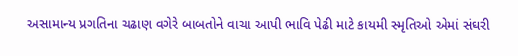અસામાન્ય પ્રગતિના ચઢાણ વગેરે બાબતોને વાચા આપી ભાવિ પેઢી માટે કાયમી સ્મૃતિઓ એમાં સંઘરી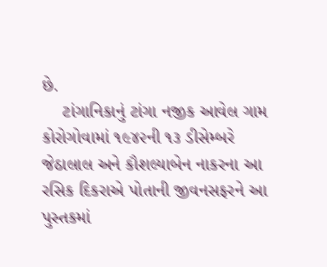છે.
    ટાંગાનિકાનું ટાંગા નજીક આવેલ ગામ કોરોગોવામાં ૧૯૪૨ની ૧૩ ડીસેમ્બરે જેઠાલાલ અને કૌશલ્યાબેન નાકરના આ રસિક દિકરાએ પોતાની જીવનસફરને આ પુસ્તકમાં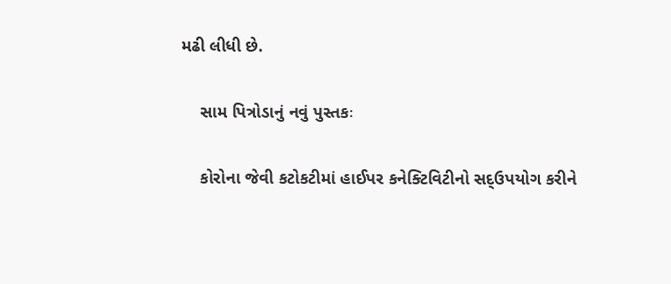મઢી લીધી છે.

    સામ પિત્રોડાનું નવું પુસ્તકઃ

    કોરોના જેવી કટોકટીમાં હાઈપર કનેક્ટિવિટીનો સદ્ઉપયોગ કરીને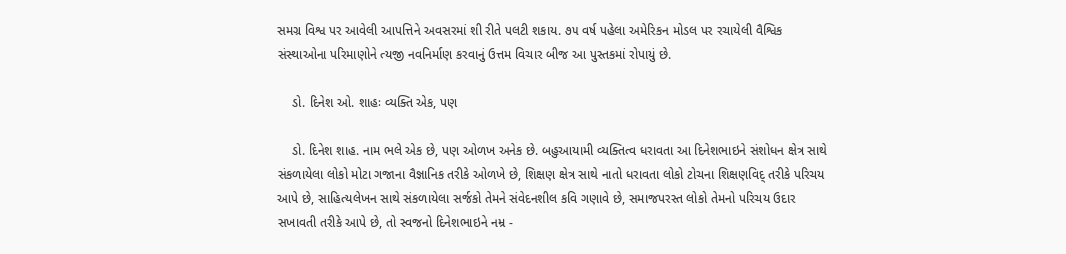સમગ્ર વિશ્વ પર આવેલી આપત્તિને અવસરમાં શી રીતે પલટી શકાય. ૭૫ વર્ષ પહેલા અમેરિકન મોડલ પર રચાયેલી વૈશ્વિક સંસ્થાઓના પરિમાણોને ત્યજી નવનિર્માણ કરવાનું ઉત્તમ વિચાર બીજ આ પુસ્તકમાં રોપાયું છે.

    ડો. દિનેશ ઓ. શાહઃ વ્યક્તિ એક, પણ

    ડો. દિનેશ શાહ. નામ ભલે એક છે, પણ ઓળખ અનેક છે. બહુઆયામી વ્યક્તિત્વ ધરાવતા આ દિનેશભાઇને સંશોધન ક્ષેત્ર સાથે સંકળાયેલા લોકો મોટા ગજાના વૈજ્ઞાનિક તરીકે ઓળખે છે, શિક્ષણ ક્ષેત્ર સાથે નાતો ધરાવતા લોકો ટોચના શિક્ષણવિદ્ તરીકે પરિચય આપે છે, સાહિત્યલેખન સાથે સંકળાયેલા સર્જકો તેમને સંવેદનશીલ કવિ ગણાવે છે, સમાજપરસ્ત લોકો તેમનો પરિચય ઉદાર સખાવતી તરીકે આપે છે, તો સ્વજનો દિનેશભાઇને નમ્ર -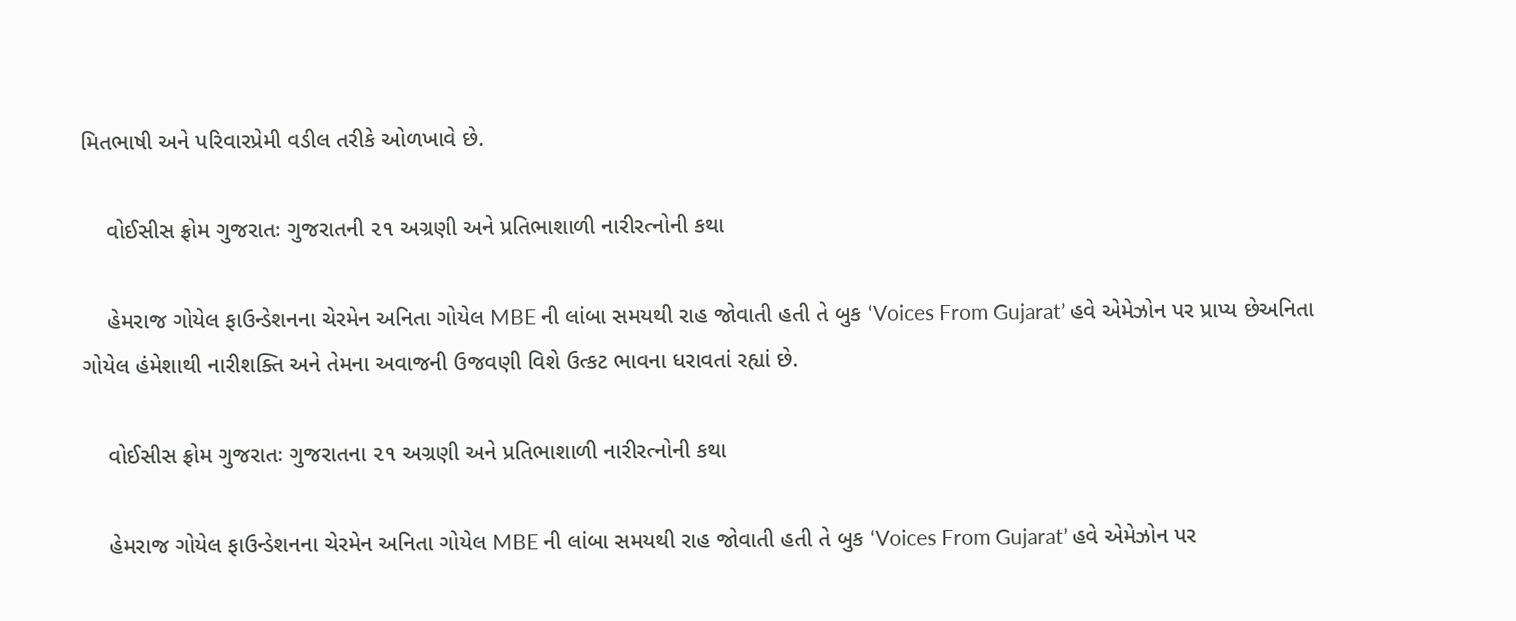મિતભાષી અને પરિવારપ્રેમી વડીલ તરીકે ઓળખાવે છે.

    વોઈસીસ ફ્રોમ ગુજરાતઃ ગુજરાતની ૨૧ અગ્રણી અને પ્રતિભાશાળી નારીરત્નોની કથા

    હેમરાજ ગોયેલ ફાઉન્ડેશનના ચેરમેન અનિતા ગોયેલ MBE ની લાંબા સમયથી રાહ જોવાતી હતી તે બુક ‘Voices From Gujarat’ હવે એમેઝોન પર પ્રાપ્ય છેઅનિતા ગોયેલ હંમેશાથી નારીશક્તિ અને તેમના અવાજની ઉજવણી વિશે ઉત્કટ ભાવના ધરાવતાં રહ્યાં છે.

    વોઈસીસ ફ્રોમ ગુજરાતઃ ગુજરાતના ૨૧ અગ્રણી અને પ્રતિભાશાળી નારીરત્નોની કથા

    હેમરાજ ગોયેલ ફાઉન્ડેશનના ચેરમેન અનિતા ગોયેલ MBE ની લાંબા સમયથી રાહ જોવાતી હતી તે બુક ‘Voices From Gujarat’ હવે એમેઝોન પર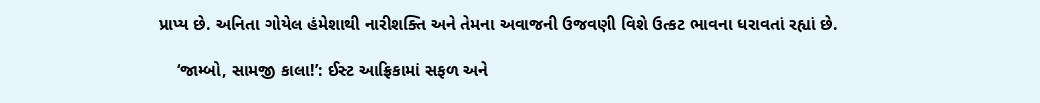પ્રાપ્ય છે. અનિતા ગોયેલ હંમેશાથી નારીશક્તિ અને તેમના અવાજની ઉજવણી વિશે ઉત્કટ ભાવના ધરાવતાં રહ્યાં છે.

    ‘જામ્બો, સામજી કાલા!’: ઈસ્ટ આફ્રિકામાં સફળ અને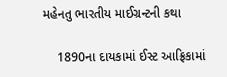મહેનતુ ભારતીય માઈગ્રન્ટની કથા

    1890ના દાયકામાં ઈસ્ટ આફ્રિકામાં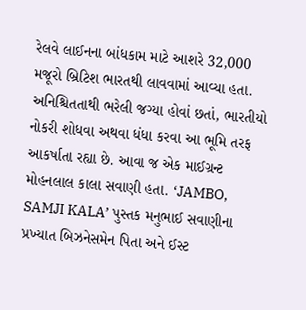રેલવે લાઈનના બાંધકામ માટે આશરે 32,000 મજૂરો બ્રિટિશ ભારતથી લાવવામાં આવ્યા હતા. અનિશ્ચિતતાથી ભરેલી જગ્યા હોવાં છતાં, ભારતીયો નોકરી શોધવા અથવા ધંધા કરવા આ ભૂમિ તરફ આકર્ષાતા રહ્યા છે. આવા જ એક માઈગ્રન્ટ મોહનલાલ કાલા સવાણી હતા. ‘JAMBO, SAMJI KALA’ પુસ્તક મનુભાઈ સવાણીના પ્રખ્યાત બિઝનેસમેન પિતા અને ઈસ્ટ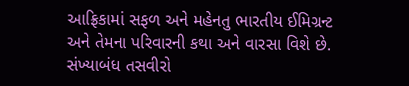આફ્રિકામાં સફળ અને મહેનતુ ભારતીય ઈમિગ્રન્ટ અને તેમના પરિવારની કથા અને વારસા વિશે છે. સંખ્યાબંધ તસવીરો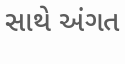સાથે અંગત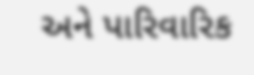અને પારિવારિક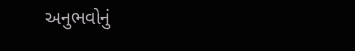અનુભવોનું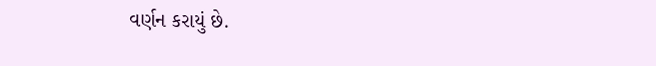વર્ણન કરાયું છે.